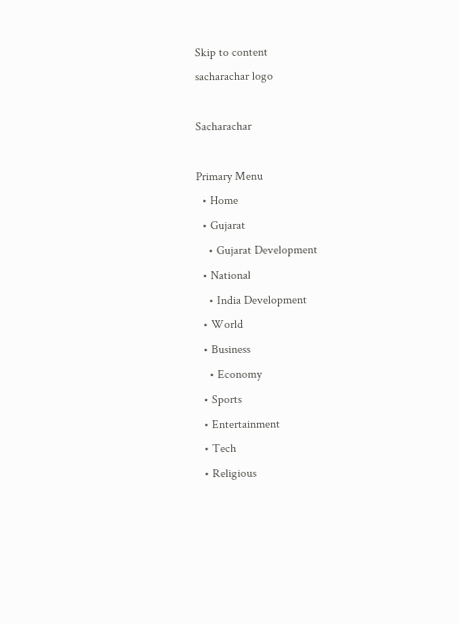Skip to content
sacharachar logo

Sacharachar

Primary Menu
  • Home
  • Gujarat
    • Gujarat Development
  • National
    • India Development
  • World
  • Business
    • Economy
  • Sports
  • Entertainment
  • Tech
  • Religious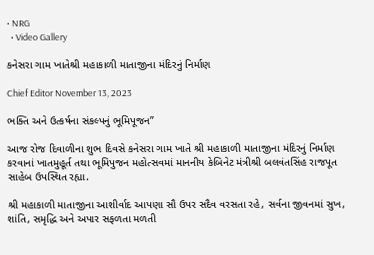• NRG
  • Video Gallery

કનેસરા ગામ ખાતેશ્રી મહાકાળી માતાજીના મંદિરનું નિર્માણ

Chief Editor November 13, 2023

ભક્તિ અને ઉત્કર્ષના સંકલ્પનું ભૂમિપૂજન”

આજ રોજ દિવાળીના શુભ દિવસે કનેસરા ગામ ખાતે શ્રી મહાકાળી માતાજીના મંદિરનું નિર્માણ કરવાનાં ખાતમુહૂર્ત તથા ભૂમિપુજન મહોત્સવમાં માનનીય કેબિનેટ મંત્રીશ્રી બલવંતસિંહ રાજપૂત સાહેબ ઉપસ્થિત રહ્યા.

શ્રી મહાકાળી માતાજીના આશીર્વાદ આપણા સૌ ઉપર સદૈવ વરસતા રહે, સર્વના જીવનમાં સુખ, શાંતિ, સમૃદ્ધિ અને અપાર સફળતા મળતી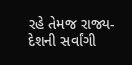રહે તેમજ રાજ્ય-દેશની સર્વાંગી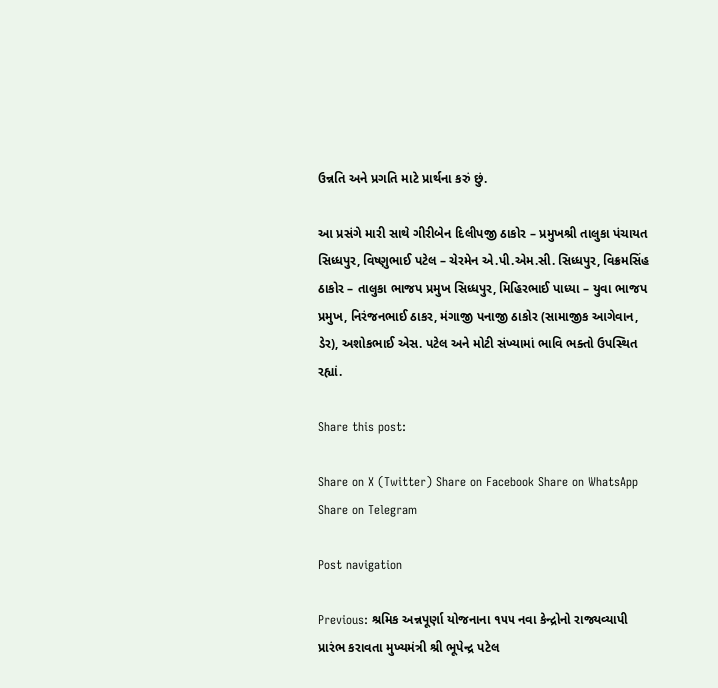ઉન્નતિ અને પ્રગતિ માટે પ્રાર્થના કરું છું.

આ પ્રસંગે મારી સાથે ગીરીબેન દિલીપજી ઠાકોર – પ્રમુખશ્રી તાલુકા પંચાયત સિધ્ધપુર, વિષ્ણુભાઈ પટેલ – ચેરમેન એ.પી.એમ.સી. સિધ્ધપુર, વિક્રમસિંહ ઠાકોર – તાલુકા ભાજપ પ્રમુખ સિધ્ધપુર, મિહિરભાઈ પાધ્યા – યુવા ભાજપ પ્રમુખ, નિરંજનભાઈ ઠાકર, મંગાજી પનાજી ઠાકોર (સામાજીક આગેવાન, ડેર), અશોકભાઈ એસ. પટેલ અને મોટી સંખ્યામાં ભાવિ ભક્તો ઉપસ્થિત રહ્યાં.

Share this post:

Share on X (Twitter) Share on Facebook Share on WhatsApp Share on Telegram

Post navigation

Previous: શ્રમિક અન્નપૂર્ણા યોજનાના ૧૫૫ નવા કેન્દ્રોનો રાજ્યવ્યાપી પ્રારંભ કરાવતા મુખ્યમંત્રી શ્રી ભૂપેન્દ્ર પટેલ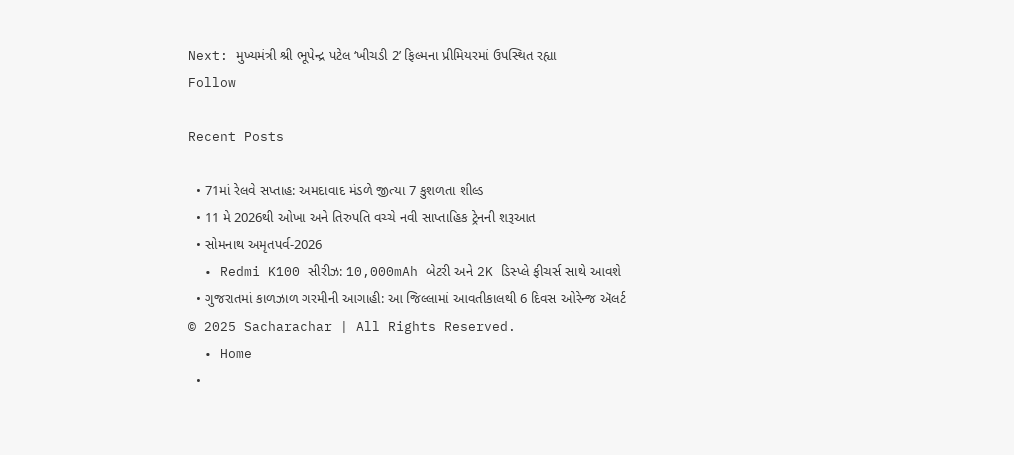Next: મુખ્યમંત્રી શ્રી ભૂપેન્દ્ર પટેલ ‘ખીચડી 2’ ફિલ્મના પ્રીમિયરમાં ઉપસ્થિત રહ્યા
Follow

Recent Posts

  • 71માં રેલવે સપ્તાહ: અમદાવાદ મંડળે જીત્યા 7 કુશળતા શીલ્ડ
  • 11 મે 2026થી ઓખા અને તિરુપતિ વચ્ચે નવી સાપ્તાહિક ટ્રેનની શરૂઆત
  • સોમનાથ અમૃતપર્વ-2026
  • Redmi K100 સીરીઝ: 10,000mAh બેટરી અને 2K ડિસ્પ્લે ફીચર્સ સાથે આવશે
  • ગુજરાતમાં કાળઝાળ ગરમીની આગાહી: આ જિલ્લામાં આવતીકાલથી 6 દિવસ ઓરેન્જ ઍલર્ટ
© 2025 Sacharachar | All Rights Reserved.
  • Home
  •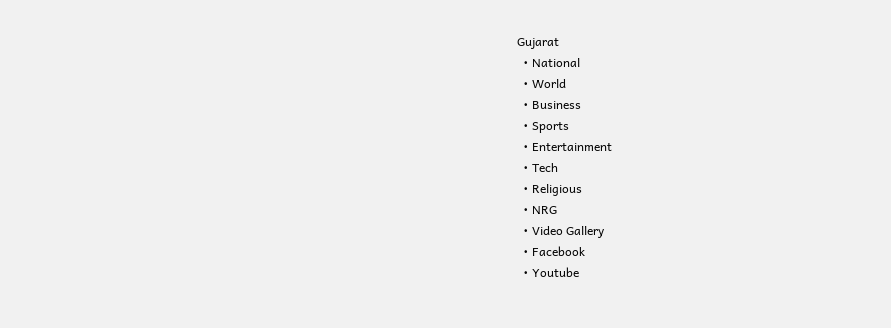Gujarat
  • National
  • World
  • Business
  • Sports
  • Entertainment
  • Tech
  • Religious
  • NRG
  • Video Gallery
  • Facebook
  • Youtube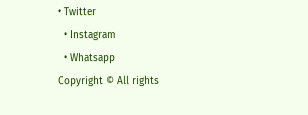• Twitter
  • Instagram
  • Whatsapp
Copyright © All rights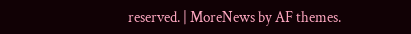reserved. | MoreNews by AF themes.